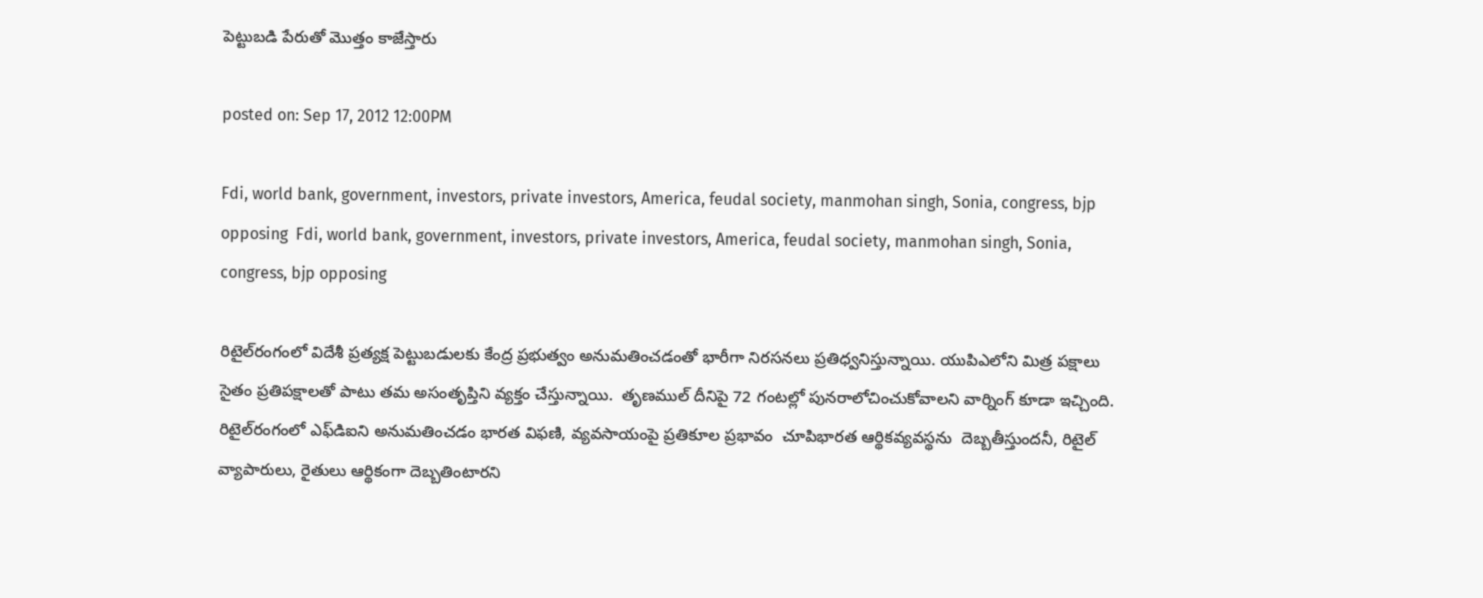పెట్టుబడి పేరుతో మొత్తం కాజేస్తారు

posted on: Sep 17, 2012 12:00PM

Fdi, world bank, government, investors, private investors, America, feudal society, manmohan singh, Sonia, congress, bjp opposing  Fdi, world bank, government, investors, private investors, America, feudal society, manmohan singh, Sonia, congress, bjp opposing

రిటైల్‌రంగంలో విదేశీ ప్రత్యక్ష పెట్టుబడులకు కేంద్ర ప్రభుత్వం అనుమతించడంతో భారీగా నిరసనలు ప్రతిధ్వనిస్తున్నాయి. యుపిఎలోని మిత్ర పక్షాలు సైతం ప్రతిపక్షాలతో పాటు తమ అసంతృప్తిని వ్యక్తం చేస్తున్నాయి.  తృణముల్‌ దీనిపై 72 గంటల్లో పునరాలోచించుకోవాలని వార్నింగ్‌ కూడా ఇచ్చింది.  రిటైల్‌రంగంలో ఎఫ్‌డిఐని అనుమతించడం భారత విఫణి, వ్యవసాయంపై ప్రతికూల ప్రభావం  చూపిభారత ఆర్థికవ్యవస్థను  దెబ్బతీస్తుందనీ, రిటైల్‌ వ్యాపారులు, రైతులు ఆర్థికంగా దెబ్బతింటారని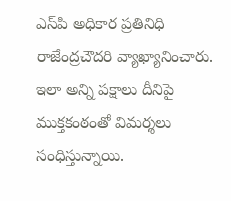ఎస్‌పి అధికార ప్రతినిధి  రాజేంద్రచౌదరి వ్యాఖ్యానించారు. ఇలా అన్ని పక్షాలు దీనిపై ముక్తకంఠంతో విమర్శలు సంధిస్తున్నాయి.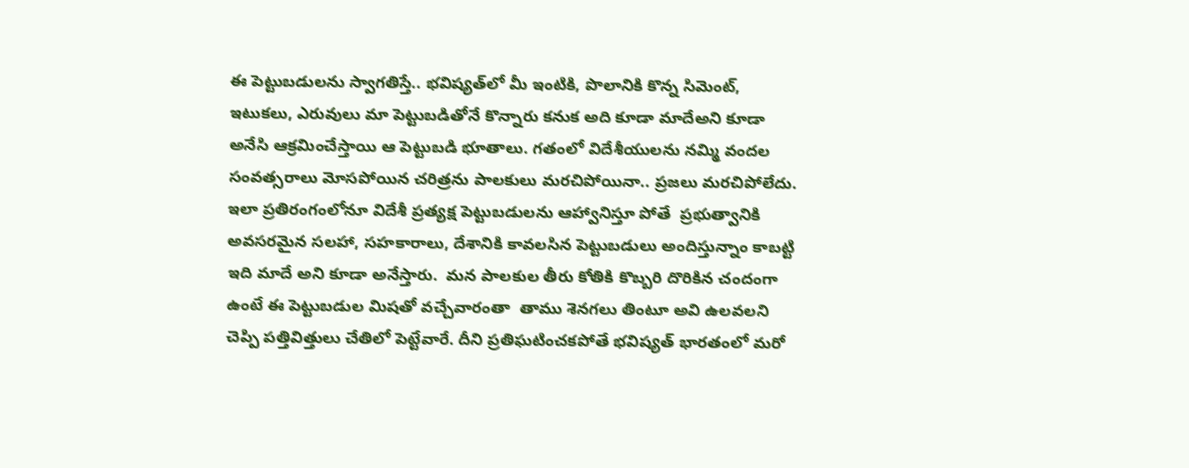ఈ పెట్టుబడులను స్వాగతిస్తే.. భవిష్యత్‌లో మీ ఇంటికి, పొలానికి కొన్న సిమెంట్‌, ఇటుకలు, ఎరువులు మా పెట్టుబడితోనే కొన్నారు కనుక అది కూడా మాదేఅని కూడా అనేసి ఆక్రమించేస్తాయి ఆ పెట్టుబడి భూతాలు. గతంలో విదేశీయులను నమ్మి వందల సంవత్సరాలు మోసపోయిన చరిత్రను పాలకులు మరచిపోయినా.. ప్రజలు మరచిపోలేదు.  ఇలా ప్రతిరంగంలోనూ విదేశీ ప్రత్యక్ష పెట్టుబడులను ఆహ్వానిస్తూ పోతే  ప్రభుత్వానికి అవసరమైన సలహా, సహకారాలు, దేశానికి కావలసిన పెట్టుబడులు అందిస్తున్నాం కాబట్టి ఇది మాదే అని కూడా అనేస్తారు.  మన పాలకుల తీరు కోతికి కొబ్బరి దొరికిన చందంగా ఉంటే ఈ పెట్టుబడుల మిషతో వచ్చేవారంతా  తాము శెనగలు తింటూ అవి ఉలవలని చెప్పి పత్తివిత్తులు చేతిలో పెట్టేవారే. దీని ప్రతిఘటించకపోతే భవిష్యత్‌ భారతంలో మరో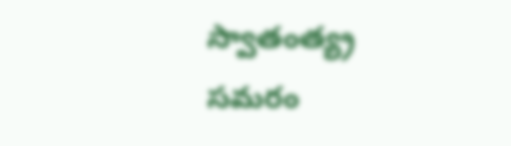స్వాతంత్య్ర సమరం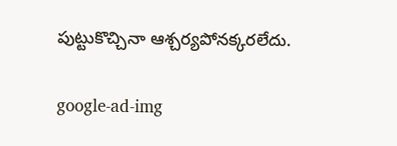పుట్టుకొచ్చినా ఆశ్చర్యపోనక్కరలేదు.

google-ad-img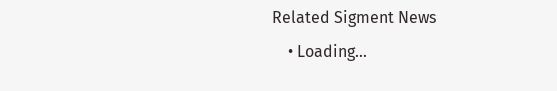Related Sigment News
    • Loading...